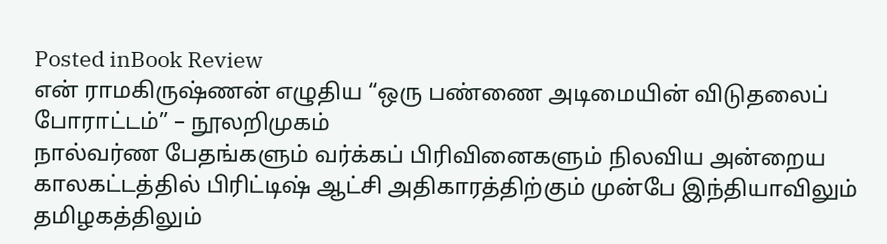Posted inBook Review
என் ராமகிருஷ்ணன் எழுதிய “ஒரு பண்ணை அடிமையின் விடுதலைப் போராட்டம்” – நூலறிமுகம்
நால்வர்ண பேதங்களும் வர்க்கப் பிரிவினைகளும் நிலவிய அன்றைய காலகட்டத்தில் பிரிட்டிஷ் ஆட்சி அதிகாரத்திற்கும் முன்பே இந்தியாவிலும் தமிழகத்திலும்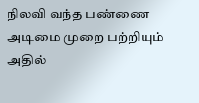நிலவி வந்த பண்ணை அடிமை முறை பற்றியும் அதில்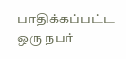பாதிக்கப்பட்ட ஒரு நபர்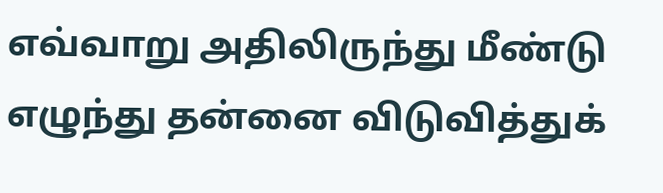எவ்வாறு அதிலிருந்து மீண்டு எழுந்து தன்னை விடுவித்துக்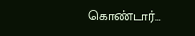கொண்டார்…